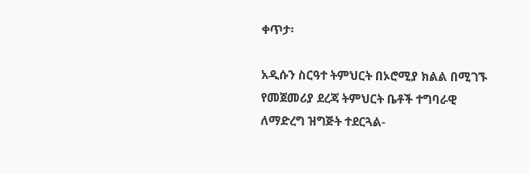ቀጥታ፡

አዲሱን ስርዓተ ትምህርት በኦሮሚያ ክልል በሚገኙ የመጀመሪያ ደረጃ ትምህርት ቤቶች ተግባራዊ ለማድረግ ዝግጅት ተደርጓል-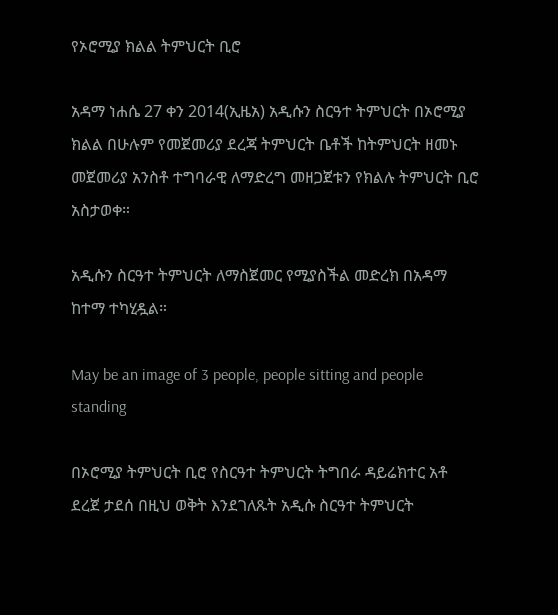የኦሮሚያ ክልል ትምህርት ቢሮ

አዳማ ነሐሴ 27 ቀን 2014(ኢዜአ) አዲሱን ስርዓተ ትምህርት በኦሮሚያ ክልል በሁሉም የመጀመሪያ ደረጃ ትምህርት ቤቶች ከትምህርት ዘመኑ መጀመሪያ አንስቶ ተግባራዊ ለማድረግ መዘጋጀቱን የክልሉ ትምህርት ቢሮ አስታወቀ።

አዲሱን ስርዓተ ትምህርት ለማስጀመር የሚያስችል መድረክ በአዳማ ከተማ ተካሂዷል።

May be an image of 3 people, people sitting and people standing

በኦሮሚያ ትምህርት ቢሮ የስርዓተ ትምህርት ትግበራ ዳይሬክተር አቶ ደረጀ ታደሰ በዚህ ወቅት እንደገለጹት አዲሱ ስርዓተ ትምህርት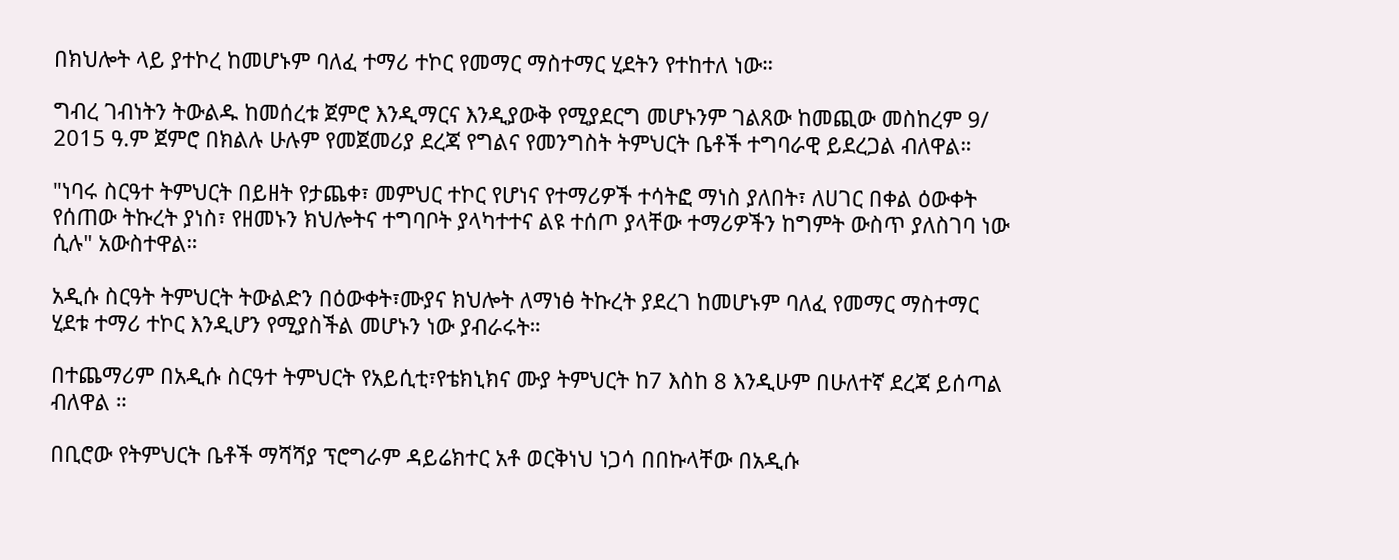በክህሎት ላይ ያተኮረ ከመሆኑም ባለፈ ተማሪ ተኮር የመማር ማስተማር ሂደትን የተከተለ ነው።

ግብረ ገብነትን ትውልዱ ከመሰረቱ ጀምሮ እንዲማርና እንዲያውቅ የሚያደርግ መሆኑንም ገልጸው ከመጪው መስከረም 9/ 2015 ዓ.ም ጀምሮ በክልሉ ሁሉም የመጀመሪያ ደረጃ የግልና የመንግስት ትምህርት ቤቶች ተግባራዊ ይደረጋል ብለዋል።

"ነባሩ ስርዓተ ትምህርት በይዘት የታጨቀ፣ መምህር ተኮር የሆነና የተማሪዎች ተሳትፎ ማነስ ያለበት፣ ለሀገር በቀል ዕውቀት የሰጠው ትኩረት ያነስ፣ የዘመኑን ክህሎትና ተግባቦት ያላካተተና ልዩ ተሰጦ ያላቸው ተማሪዎችን ከግምት ውስጥ ያለስገባ ነው ሲሉ" አውስተዋል።

አዲሱ ስርዓት ትምህርት ትውልድን በዕውቀት፣ሙያና ክህሎት ለማነፅ ትኩረት ያደረገ ከመሆኑም ባለፈ የመማር ማስተማር ሂደቱ ተማሪ ተኮር እንዲሆን የሚያስችል መሆኑን ነው ያብራሩት።

በተጨማሪም በአዲሱ ስርዓተ ትምህርት የአይሲቲ፣የቴክኒክና ሙያ ትምህርት ከ7 እስከ 8 እንዲሁም በሁለተኛ ደረጃ ይሰጣል ብለዋል ።

በቢሮው የትምህርት ቤቶች ማሻሻያ ፕሮግራም ዳይሬክተር አቶ ወርቅነህ ነጋሳ በበኩላቸው በአዲሱ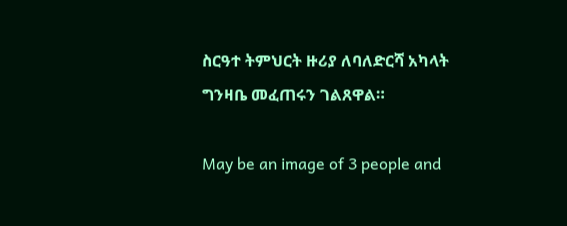ስርዓተ ትምህርት ዙሪያ ለባለድርሻ አካላት ግንዛቤ መፈጠሩን ገልጸዋል።

May be an image of 3 people and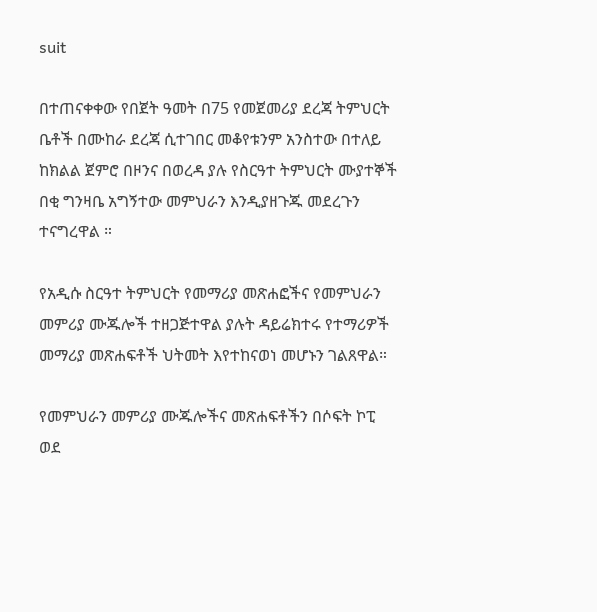suit

በተጠናቀቀው የበጀት ዓመት በ75 የመጀመሪያ ደረጃ ትምህርት ቤቶች በሙከራ ደረጃ ሲተገበር መቆየቱንም አንስተው በተለይ ከክልል ጀምሮ በዞንና በወረዳ ያሉ የስርዓተ ትምህርት ሙያተኞች በቂ ግንዛቤ አግኝተው መምህራን እንዲያዘጉጁ መደረጉን ተናግረዋል ።

የአዲሱ ስርዓተ ትምህርት የመማሪያ መጽሐፎችና የመምህራን መምሪያ ሙጁሎች ተዘጋጅተዋል ያሉት ዳይሬክተሩ የተማሪዎች መማሪያ መጽሐፍቶች ህትመት እየተከናወነ መሆኑን ገልጸዋል።

የመምህራን መምሪያ ሙጁሎችና መጽሐፍቶችን በሶፍት ኮፒ ወደ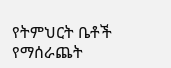የትምህርት ቤቶች የማሰራጨት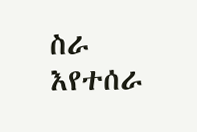ስራ እየተሰራ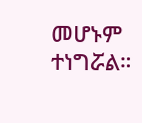መሆኑም ተነግሯል።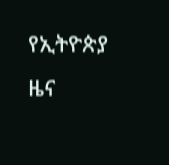የኢትዮጵያ ዜና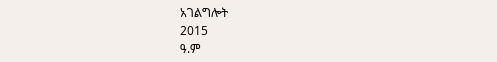አገልግሎት
2015
ዓ.ም